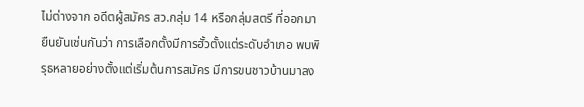ไม่ต่างจาก อดีตผู้สมัคร สว.กลุ่ม 14 หรือกลุ่มสตรี ที่ออกมายืนยันเช่นกันว่า การเลือกตั้งมีการฮั้วตั้งแต่ระดับอำเภอ พบพิรุธหลายอย่างตั้งแต่เริ่มต้นการสมัคร มีการขนชาวบ้านมาลง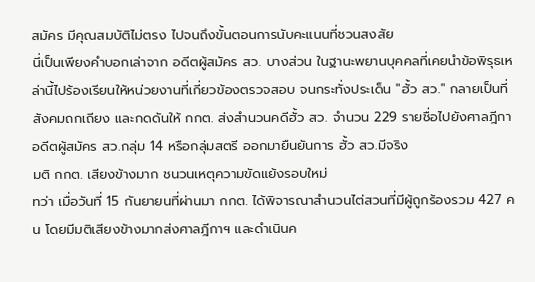สมัคร มีคุณสมบัติไม่ตรง ไปจนถึงขั้นตอนการนับคะแนนที่ชวนสงสัย
นี่เป็นเพียงคำบอกเล่าจาก อดีตผู้สมัคร สว. บางส่วน ในฐานะพยานบุคคลที่เคยนำข้อพิรุธเหล่านี้ไปร้องเรียนให้หน่วยงานที่เกี่ยวข้องตรวจสอบ จนกระทั่งประเด็น "ฮั้ว สว." กลายเป็นที่สังคมถกเถียง และกดดันให้ กกต. ส่งสำนวนคดีฮั้ว สว. จำนวน 229 รายชื่อไปยังศาลฎีกา
อดีตผู้สมัคร สว.กลุ่ม 14 หรือกลุ่มสตรี ออกมายืนยันการ ฮั้ว สว.มีจริง
มติ กกต. เสียงข้างมาก ชนวนเหตุความขัดแย้งรอบใหม่
ทว่า เมื่อวันที่ 15 กันยายนที่ผ่านมา กกต. ได้พิจารณาสำนวนไต่สวนที่มีผู้ถูกร้องรวม 427 คน โดยมีมติเสียงข้างมากส่งศาลฎีกาฯ และดำเนินค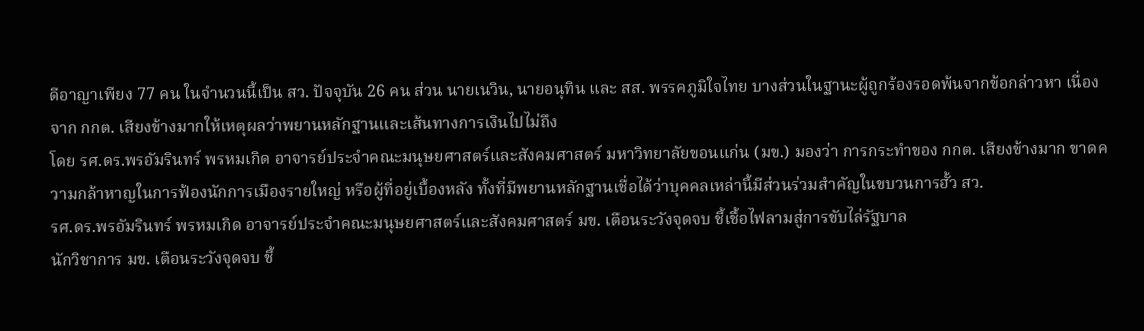ดีอาญาเพียง 77 คน ในจำนวนนี้เป็น สว. ปัจจุบัน 26 คน ส่วน นายเนวิน, นายอนุทิน และ สส. พรรคภูมิใจไทย บางส่วนในฐานะผู้ถูกร้องรอดพ้นจากข้อกล่าวหา เนื่องจาก กกต. เสียงข้างมากให้เหตุผลว่าพยานหลักฐานและเส้นทางการเงินไปไม่ถึง
โดย รศ.ดร.พรอัมรินทร์ พรหมเกิด อาจารย์ประจำคณะมนุษยศาสตร์และสังคมศาสตร์ มหาวิทยาลัยขอนแก่น (มข.) มองว่า การกระทำของ กกต. เสียงข้างมาก ขาดความกล้าหาญในการฟ้องนักการเมืองรายใหญ่ หรือผู้ที่อยู่เบื้องหลัง ทั้งที่มีพยานหลักฐานเชื่อได้ว่าบุคคลเหล่านี้มีส่วนร่วมสำคัญในขบวนการฮั้ว สว.
รศ.ดร.พรอัมรินทร์ พรหมเกิด อาจารย์ประจำคณะมนุษยศาสตร์และสังคมศาสตร์ มข. เตือนระวังจุดจบ ชี้เชื้อไฟลามสู่การขับไล่รัฐบาล
นักวิชาการ มข. เตือนระวังจุดจบ ชี้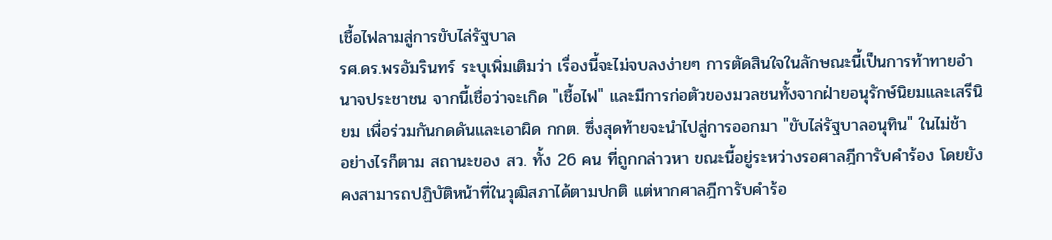เชื้อไฟลามสู่การขับไล่รัฐบาล
รศ.ดร.พรอัมรินทร์ ระบุเพิ่มเติมว่า เรื่องนี้จะไม่จบลงง่ายๆ การตัดสินใจในลักษณะนี้เป็นการท้าทายอำนาจประชาชน จากนี้เชื่อว่าจะเกิด "เชื้อไฟ" และมีการก่อตัวของมวลชนทั้งจากฝ่ายอนุรักษ์นิยมและเสรีนิยม เพื่อร่วมกันกดดันและเอาผิด กกต. ซึ่งสุดท้ายจะนำไปสู่การออกมา "ขับไล่รัฐบาลอนุทิน" ในไม่ช้า
อย่างไรก็ตาม สถานะของ สว. ทั้ง 26 คน ที่ถูกกล่าวหา ขณะนี้อยู่ระหว่างรอศาลฎีการับคำร้อง โดยยังคงสามารถปฏิบัติหน้าที่ในวุฒิสภาได้ตามปกติ แต่หากศาลฎีการับคำร้อ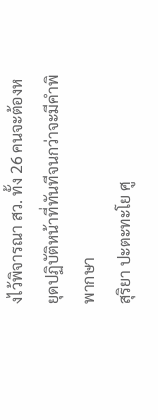งไว้พิจารณา สว. ทั้ง 26 คนจะต้องหยุดปฏิบัติหน้าที่ทันทีจนกว่าจะมีคำพิพากษา
สุริยา ปะตะทะโย ศู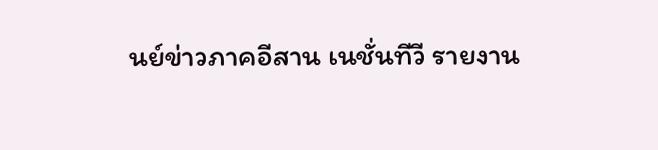นย์ข่าวภาคอีสาน เนชั่นทีวี รายงาน